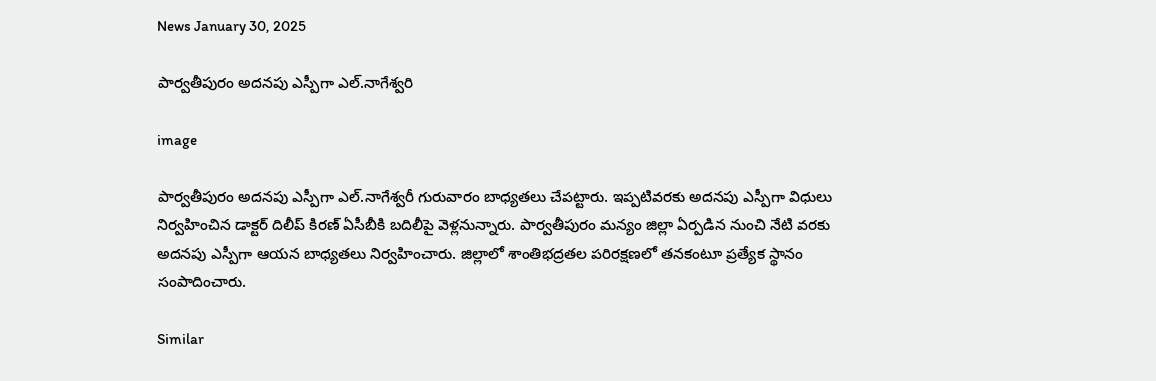News January 30, 2025

పార్వతీపురం అదనపు ఎస్పీగా ఎల్.నాగేశ్వరి

image

పార్వతీపురం అదనపు ఎస్పీగా ఎల్.నాగేశ్వరీ గురువారం బాధ్యతలు చేపట్టారు. ఇప్పటివరకు అదనపు ఎస్పీగా విధులు నిర్వహించిన డాక్టర్ దిలీప్ కిరణ్ ఏసీబీకి బదిలీపై వెళ్లనున్నారు. పార్వతీపురం మన్యం జిల్లా ఏర్పడిన నుంచి నేటి వరకు అదనపు ఎస్పీగా ఆయన బాధ్యతలు నిర్వహించారు. జిల్లాలో శాంతిభద్రతల పరిరక్షణలో తనకంటూ ప్రత్యేక స్థానం సంపాదించారు.

Similar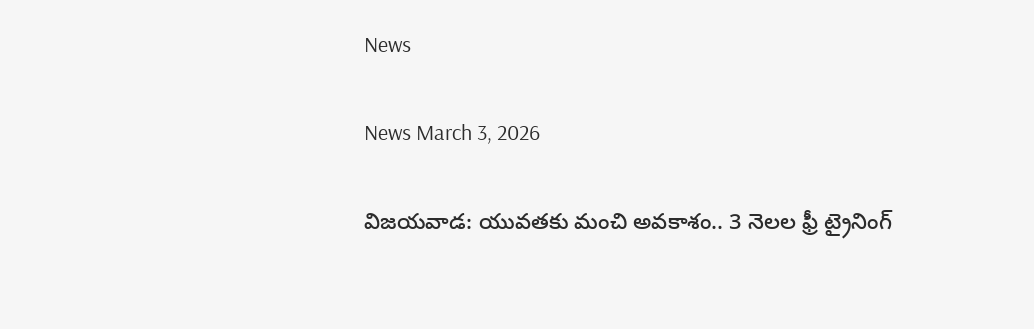News

News March 3, 2026

విజయవాడ: యువతకు మంచి అవకాశం.. 3 నెలల ఫ్రీ ట్రైనింగ్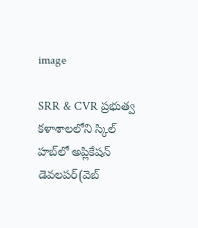image

SRR & CVR ప్రభుత్వ కళాశాలలోని స్కిల్ హబ్‌లో అప్లికేషన్ డెవలపర్(వెబ్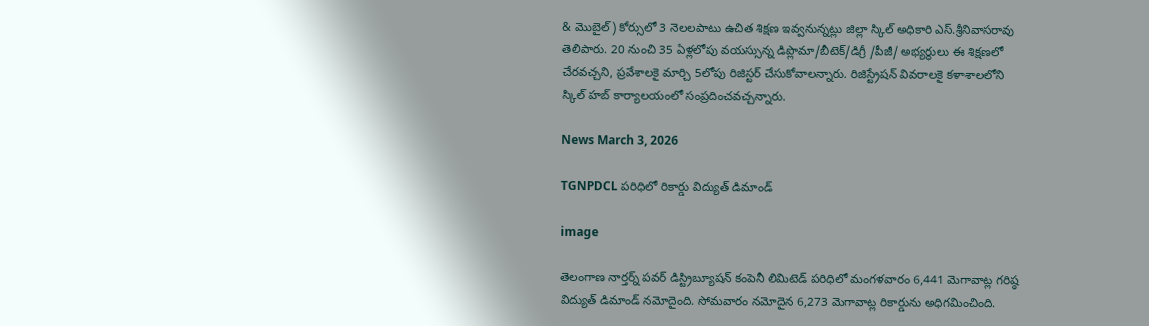& మొబైల్) కోర్సులో 3 నెలలపాటు ఉచిత శిక్షణ ఇవ్వనున్నట్లు జిల్లా స్కిల్ అధికారి ఎస్.శ్రీనివాసరావు తెలిపారు. 20 నుంచి 35 ఏళ్లలోపు వయస్సున్న డిప్లొమా/బీటెక్/డిగ్రీ /పీజీ/ అభ్యర్థులు ఈ శిక్షణలో చేరవచ్చని, ప్రవేశాలకై మార్చి 5లోపు రిజిస్టర్ చేసుకోవాలన్నారు. రిజిస్ట్రేషన్ వివరాలకై కళాశాలలోని స్కిల్ హబ్ కార్యాలయంలో సంప్రదించవచ్చన్నారు.

News March 3, 2026

TGNPDCL పరిధిలో రికార్డు విద్యుత్ డిమాండ్

image

తెలంగాణ నార్తర్న్ పవర్ డిస్ట్రిబ్యూషన్ కంపెనీ లిమిటెడ్ పరిధిలో మంగళవారం 6,441 మెగావాట్ల గరిష్ఠ విద్యుత్ డిమాండ్ నమోదైంది. సోమవారం నమోదైన 6,273 మెగావాట్ల రికార్డును అధిగమించింది.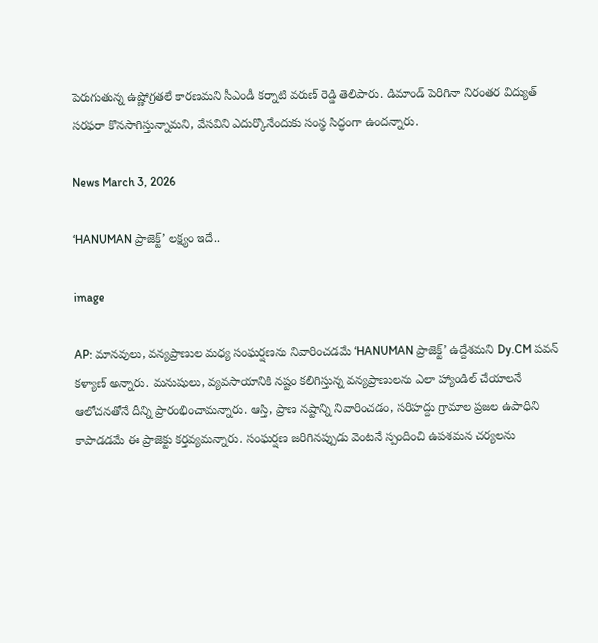పెరుగుతున్న ఉష్ణోగ్రతలే కారణమని సీఎండీ కర్నాటి వరుణ్ రెడ్డి తెలిపారు. డిమాండ్ పెరిగినా నిరంతర విద్యుత్ సరఫరా కొనసాగిస్తున్నామని, వేసవిని ఎదుర్కొనేందుకు సంస్థ సిద్ధంగా ఉందన్నారు.

News March 3, 2026

‘HANUMAN ప్రాజెక్ట్’ లక్ష్యం ఇదే..

image

AP: మానవులు, వన్యప్రాణుల మధ్య సంఘర్షణను నివారించడమే ‘HANUMAN ప్రాజెక్ట్’ ఉద్దేశమని Dy.CM పవన్ కళ్యాణ్ అన్నారు. మనుషులు, వ్యవసాయానికి నష్టం కలిగిస్తున్న వన్యప్రాణులను ఎలా హ్యాండిల్ చేయాలనే ఆలోచనతోనే దీన్ని ప్రారంభించామన్నారు. ఆస్తి, ప్రాణ నష్టాన్ని నివారించడం, సరిహద్దు గ్రామాల ప్రజల ఉపాధిని కాపాడడమే ఈ ప్రాజెక్టు కర్తవ్యమన్నారు. సంఘర్షణ జరిగినప్పుడు వెంటనే స్పందించి ఉపశమన చర్యలను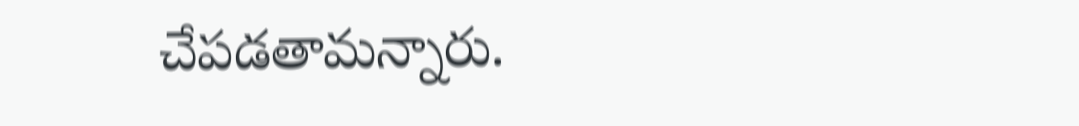చేపడతామన్నారు.